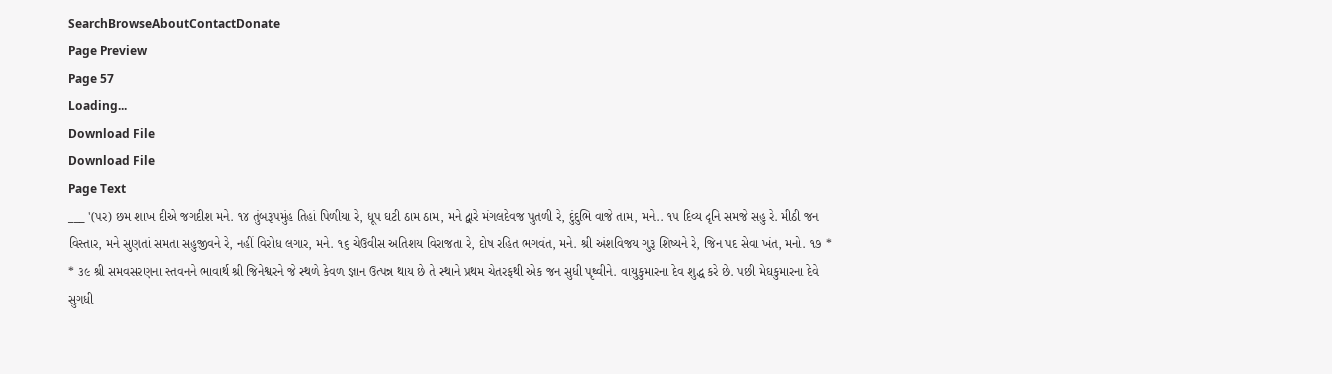SearchBrowseAboutContactDonate
Page Preview
Page 57
Loading...
Download File
Download File
Page Text
___ '(પર) છમ શાખ દીએ જગદીશ મને. ૧૪ તુંબરૂપમુંહ તિહાં પિળીયા રે, ધૂપ ઘટી ઠામ ઠામ, મને દ્વારે મંગલદેવજ પુતળી રે, દુંદુભિ વાજે તામ, મને.. ૧૫ દિવ્ય દૃનિ સમજે સહુ રે. મીઠી જન વિસ્તાર, મને સુણતાં સમતા સહુજીવને રે, નહીં વિરોધ લગાર, મને. ૧૬ ચેઉવીસ અતિશય વિરાજતા રે, દોષ રહિત ભગવંત, મને. શ્રી અંશવિજય ગુરૂ શિષ્યને રે, જિન પદ સેવા ખંત, મનો. ૧૭ * * ૩૯ શ્રી સમવસરણના સ્તવનને ભાવાર્થ શ્રી જિનેશ્વરને જે સ્થળે કેવળ જ્ઞાન ઉત્પન્ન થાય છે તે સ્થાને પ્રથમ ચેતરફથી એક જન સુધી પૃથ્વીને. વાયુકુમારના દેવ શુદ્ધ કરે છે. પછી મેઘકુમારના દેવે સુગધી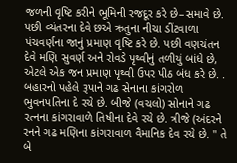જળની વૃષ્ટિ કરીને ભૂમિની રજદૂર કરે છે–સમાવે છે. પછી વ્યંતરના દેવે છએ ઋતુના નીચા ડીંટવાળા પંચવર્ણના જાનું પ્રમાણ વૃષ્ટિ કરે છે. પછી વણચંતન દેવે મણિ સુવર્ણ અને રોવડે પૃથ્વીનું તળીયું બાંધે છે, એટલે એક જન પ્રમાણ પૃથ્વી ઉપર પીઠ બંધ કરે છે. . બહારનો પહેલે રૂપાને ગઢ સેનાના કાંગરોળ ભુવનપતિના દે રચે છે. બીજે (વચલો) સોનાને ગઢ રત્નના કાંગરાવાળે તિષીના દેવે રચે છે. ત્રીજે (અંદરને રનને ગઢ મણિના કાંગરાવાળ વૈમાનિક દેવ રચે છે. " તે બે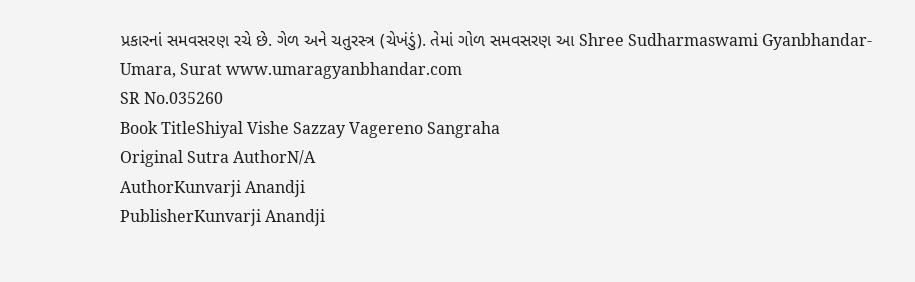પ્રકારનાં સમવસરણ રચે છે. ગેળ અને ચતુરસ્ત્ર (ચેખંડું). તેમાં ગોળ સમવસરણ આ Shree Sudharmaswami Gyanbhandar-Umara, Surat www.umaragyanbhandar.com
SR No.035260
Book TitleShiyal Vishe Sazzay Vagereno Sangraha
Original Sutra AuthorN/A
AuthorKunvarji Anandji
PublisherKunvarji Anandji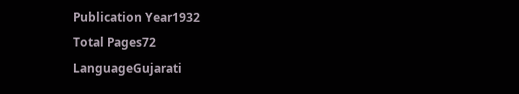Publication Year1932
Total Pages72
LanguageGujarati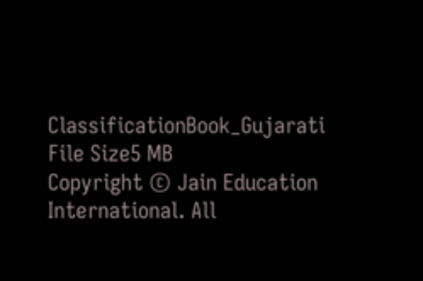ClassificationBook_Gujarati
File Size5 MB
Copyright © Jain Education International. All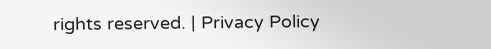rights reserved. | Privacy Policy